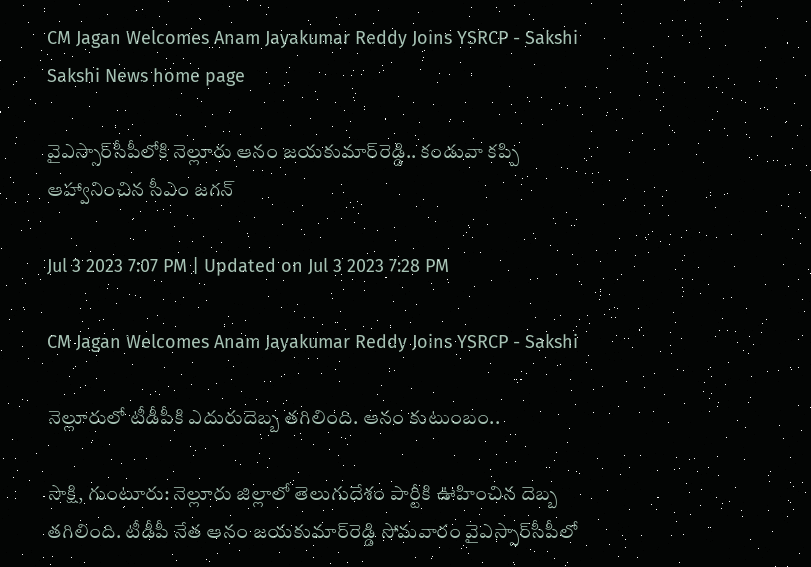CM Jagan Welcomes Anam Jayakumar Reddy Joins YSRCP - Sakshi
Sakshi News home page

వైఎస్సార్‌సీపీలోకి నెల్లూరు ఆనం జయకుమార్‌రెడ్డి.. కండువా కప్పి ఆహ్వానించిన సీఎం జగన్‌

Jul 3 2023 7:07 PM | Updated on Jul 3 2023 7:28 PM

CM Jagan Welcomes Anam Jayakumar Reddy Joins YSRCP - Sakshi

నెల్లూరులో టీడీపీకి ఎదురుదెబ్బ తగిలింది. ఆనం కుటుంబం..

సాక్షి, గుంటూరు: నెల్లూరు జిల్లాలో తెలుగుదేశం పార్టీకి ఊహించిన దెబ్బ తగిలింది. టీడీపీ నేత ఆనం జయకుమార్‌రెడ్డి సోమవారం వైఎస్సార్‌సీపీలో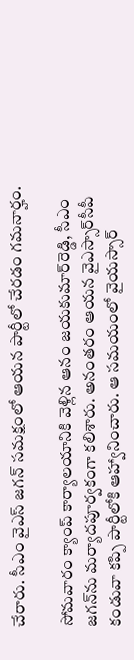చేరారు. సీఎం వైఎస్‌ జగన్‌ సమక్షంలో ఆయన పార్టీలో చేరడం గమనార్హం.

సోమవారం క్యాంప్‌ కార్యాలయానికి వెళ్లిన ఆనం జయకుమార్‌రెడ్డి, సీఎం జగన్‌ను మర్యాదపూర్వకంగా కలిశారు. అనంతరం ఆయన వైఎస్సార్‌సీపీ కండువా కప్పి పార్టీలోకి ఆహ్వానించారు. ఆ సమయంలో వైయస్సార్‌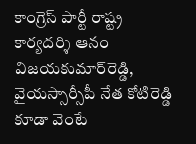కాంగ్రెస్‌ పార్టీ రాష్ట్ర కార్యదర్శి ఆనం విజయకుమార్‌రెడ్డి, వైయస్సార్సీపీ నేత కోటిరెడ్డి కూడా వెంటే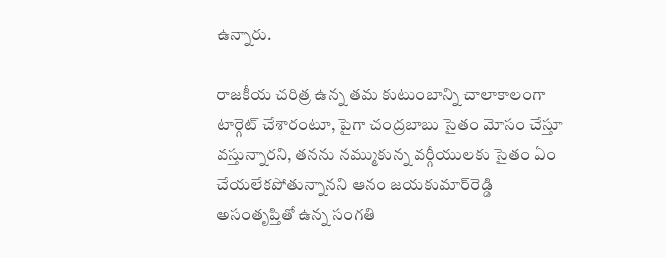ఉన్నారు.

రాజకీయ చరిత్ర ఉన్న తమ కుటుంబాన్ని చాలాకాలంగా టార్గెట్‌ చేశారంటూ, పైగా చంద్రబాబు సైతం మోసం చేస్తూ వస్తున్నారని, తనను నమ్ముకున్న వర్గీయులకు సైతం ఏం చేయలేకపోతున్నానని ఆనం జయకుమార్‌రెడ్డి అసంతృప్తితో ఉన్న సంగతి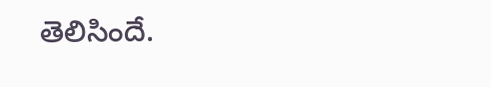తెలిసిందే.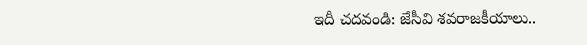ఇదీ చదవండి: జేసీవి శవరాజకీయాలు..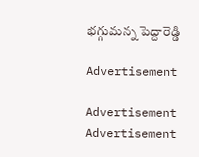భగ్గుమన్న పెద్దారెడ్డి

Advertisement

Advertisement
Advertisement